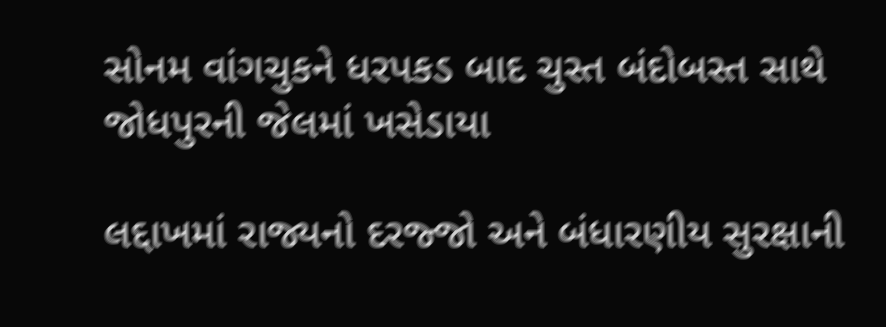સોનમ વાંગચુકને ધરપકડ બાદ ચુસ્ત બંદોબસ્ત સાથે જોધપુરની જેલમાં ખસેડાયા

લદ્દાખમાં રાજ્યનો દરજ્જો અને બંધારણીય સુરક્ષાની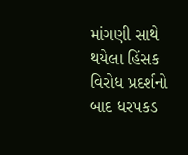માંગણી સાથે થયેલા હિંસક વિરોધ પ્રદર્શનો બાદ ધરપકડ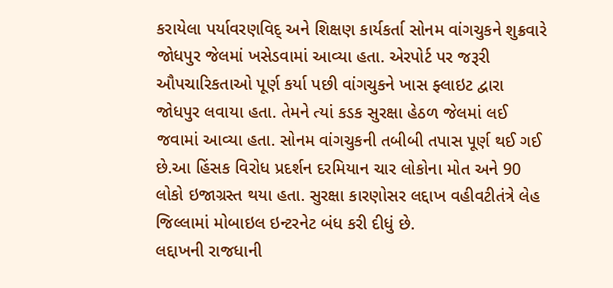કરાયેલા પર્યાવરણવિદ્ અને શિક્ષણ કાર્યકર્તા સોનમ વાંગચુકને શુક્રવારે જોધપુર જેલમાં ખસેડવામાં આવ્યા હતા. એરપોર્ટ પર જરૂરી ઔપચારિકતાઓ પૂર્ણ કર્યા પછી વાંગચુકને ખાસ ફ્લાઇટ દ્વારા જોધપુર લવાયા હતા. તેમને ત્યાં કડક સુરક્ષા હેઠળ જેલમાં લઈ જવામાં આવ્યા હતા. સોનમ વાંગચુકની તબીબી તપાસ પૂર્ણ થઈ ગઈ છે.આ હિંસક વિરોધ પ્રદર્શન દરમિયાન ચાર લોકોના મોત અને 90 લોકો ઇજાગ્રસ્ત થયા હતા. સુરક્ષા કારણોસર લદ્દાખ વહીવટીતંત્રે લેહ જિલ્લામાં મોબાઇલ ઇન્ટરનેટ બંધ કરી દીધું છે.
લદ્દાખની રાજધાની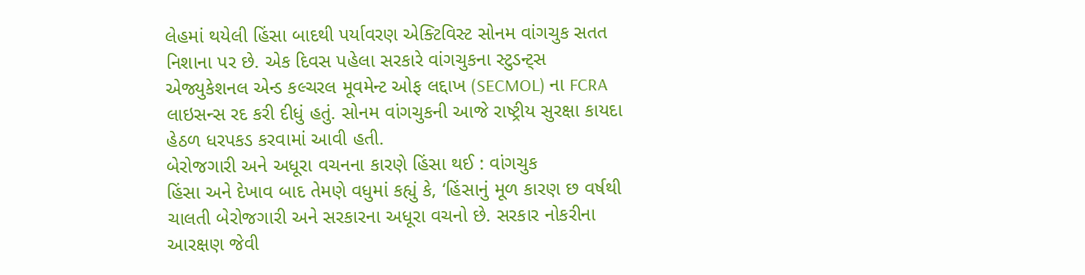લેહમાં થયેલી હિંસા બાદથી પર્યાવરણ એક્ટિવિસ્ટ સોનમ વાંગચુક સતત નિશાના પર છે. એક દિવસ પહેલા સરકારે વાંગચુકના સ્ટુડન્ટ્સ એજ્યુકેશનલ એન્ડ કલ્ચરલ મૂવમેન્ટ ઓફ લદ્દાખ (SECMOL) ના FCRA લાઇસન્સ રદ કરી દીધું હતું. સોનમ વાંગચુકની આજે રાષ્ટ્રીય સુરક્ષા કાયદા હેઠળ ધરપકડ કરવામાં આવી હતી.
બેરોજગારી અને અધૂરા વચનના કારણે હિંસા થઈ : વાંગચુક
હિંસા અને દેખાવ બાદ તેમણે વધુમાં કહ્યું કે, ‘હિંસાનું મૂળ કારણ છ વર્ષથી ચાલતી બેરોજગારી અને સરકારના અધૂરા વચનો છે. સરકાર નોકરીના આરક્ષણ જેવી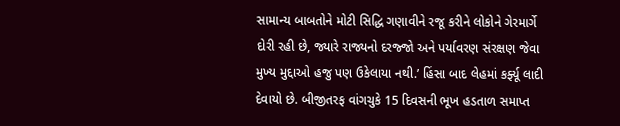સામાન્ય બાબતોને મોટી સિદ્ધિ ગણાવીને રજૂ કરીને લોકોને ગેરમાર્ગે દોરી રહી છે, જ્યારે રાજ્યનો દરજ્જો અને પર્યાવરણ સંરક્ષણ જેવા મુખ્ય મુદ્દાઓ હજુ પણ ઉકેલાયા નથી.’ હિંસા બાદ લેહમાં કર્ફ્યૂ લાદી દેવાયો છે. બીજીતરફ વાંગચુકે 15 દિવસની ભૂખ હડતાળ સમાપ્ત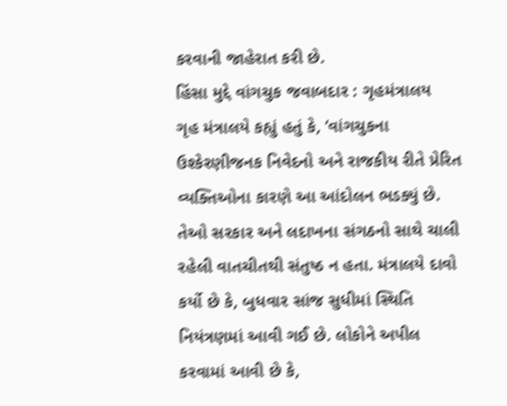કરવાની જાહેરાત કરી છે.
હિંસા મુદ્દે વાંગચુક જવાબદાર : ગૃહમંત્રાલય
ગૃહ મંત્રાલયે કહ્યું હતું કે, ‘વાંગચુકના ઉશ્કેરણીજનક નિવેદનો અને રાજકીય રીતે પ્રેરિત વ્યક્તિઓના કારણે આ આંદોલન ભડક્યું છે. તેઓ સરકાર અને લદાખના સંગઠનો સાથે ચાલી રહેલી વાતચીતથી સંતુષ્ઠ ન હતા. મંત્રાલયે દાવો કર્યો છે કે, બુધવાર સાંજ સુધીમાં સ્થિતિ નિયંત્રણમાં આવી ગઈ છે. લોકોને અપીલ કરવામાં આવી છે કે,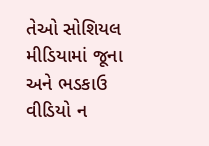તેઓ સોશિયલ મીડિયામાં જૂના અને ભડકાઉ વીડિયો ન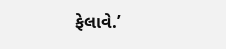ફેલાવે.’